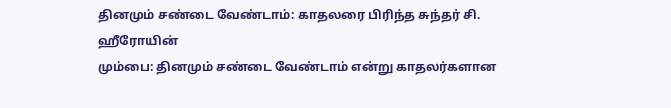தினமும் சண்டை வேண்டாம்: காதலரை பிரிந்த சுந்தர் சி. ஹீரோயின்
மும்பை: தினமும் சண்டை வேண்டாம் என்று காதலர்களான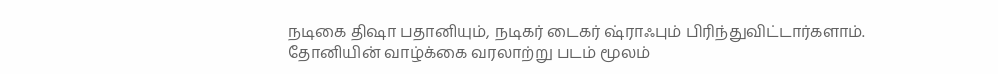நடிகை திஷா பதானியும், நடிகர் டைகர் ஷ்ராஃபும் பிரிந்துவிட்டார்களாம்.
தோனியின் வாழ்க்கை வரலாற்று படம் மூலம்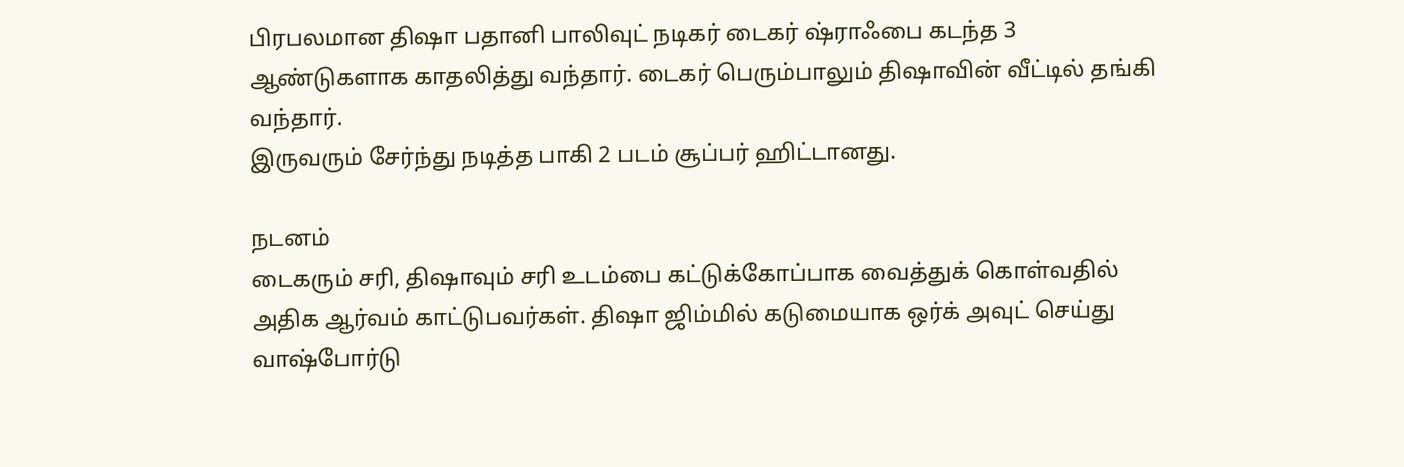பிரபலமான திஷா பதானி பாலிவுட் நடிகர் டைகர் ஷ்ராஃபை கடந்த 3 ஆண்டுகளாக காதலித்து வந்தார். டைகர் பெரும்பாலும் திஷாவின் வீட்டில் தங்கி வந்தார்.
இருவரும் சேர்ந்து நடித்த பாகி 2 படம் சூப்பர் ஹிட்டானது.

நடனம்
டைகரும் சரி, திஷாவும் சரி உடம்பை கட்டுக்கோப்பாக வைத்துக் கொள்வதில் அதிக ஆர்வம் காட்டுபவர்கள். திஷா ஜிம்மில் கடுமையாக ஒர்க் அவுட் செய்து வாஷ்போர்டு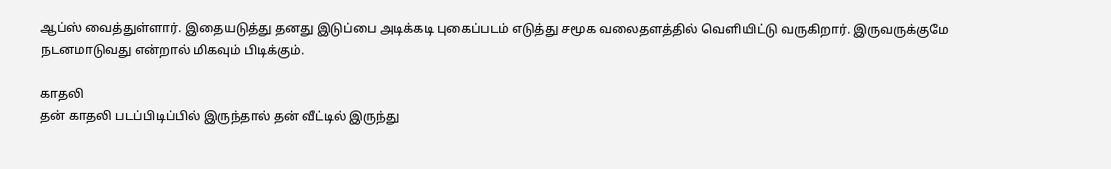ஆப்ஸ் வைத்துள்ளார். இதையடுத்து தனது இடுப்பை அடிக்கடி புகைப்படம் எடுத்து சமூக வலைதளத்தில் வெளியிட்டு வருகிறார். இருவருக்குமே நடனமாடுவது என்றால் மிகவும் பிடிக்கும்.

காதலி
தன் காதலி படப்பிடிப்பில் இருந்தால் தன் வீட்டில் இருந்து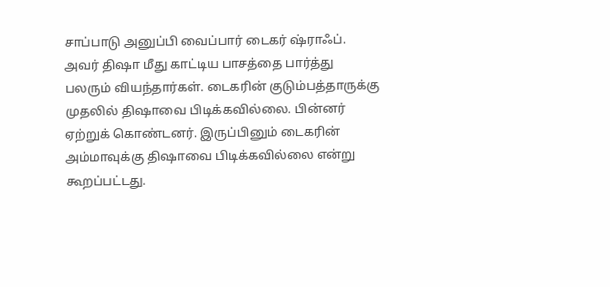சாப்பாடு அனுப்பி வைப்பார் டைகர் ஷ்ராஃப். அவர் திஷா மீது காட்டிய பாசத்தை பார்த்து பலரும் வியந்தார்கள். டைகரின் குடும்பத்தாருக்கு முதலில் திஷாவை பிடிக்கவில்லை. பின்னர் ஏற்றுக் கொண்டனர். இருப்பினும் டைகரின் அம்மாவுக்கு திஷாவை பிடிக்கவில்லை என்று கூறப்பட்டது.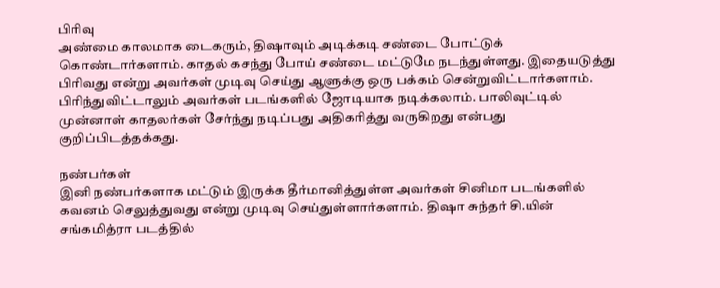பிரிவு
அண்மை காலமாக டைகரும், திஷாவும் அடிக்கடி சண்டை போட்டுக் கொண்டார்களாம். காதல் கசந்து போய் சண்டை மட்டுமே நடந்துள்ளது. இதையடுத்து பிரிவது என்று அவர்கள் முடிவு செய்து ஆளுக்கு ஒரு பக்கம் சென்றுவிட்டார்களாம். பிரிந்துவிட்டாலும் அவர்கள் படங்களில் ஜோடியாக நடிக்கலாம். பாலிவுட்டில் முன்னாள் காதலர்கள் சேர்ந்து நடிப்பது அதிகரித்து வருகிறது என்பது குறிப்பிடத்தக்கது.

நண்பர்கள்
இனி நண்பர்களாக மட்டும் இருக்க தீர்மானித்துள்ள அவர்கள் சினிமா படங்களில் கவனம் செலுத்துவது என்று முடிவு செய்துள்ளார்களாம். திஷா சுந்தர் சி.யின் சங்கமித்ரா படத்தில்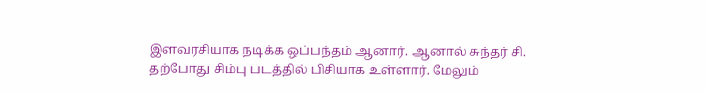இளவரசியாக நடிக்க ஒப்பந்தம் ஆனார். ஆனால் சுந்தர் சி. தற்போது சிம்பு படத்தில் பிசியாக உள்ளார். மேலும்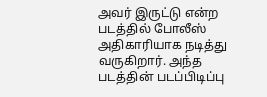அவர் இருட்டு என்ற படத்தில் போலீஸ் அதிகாரியாக நடித்து வருகிறார். அந்த படத்தின் படப்பிடிப்பு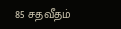85 சதவீதம்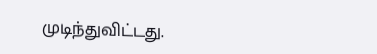முடிந்துவிட்டது.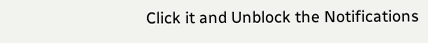Click it and Unblock the Notifications